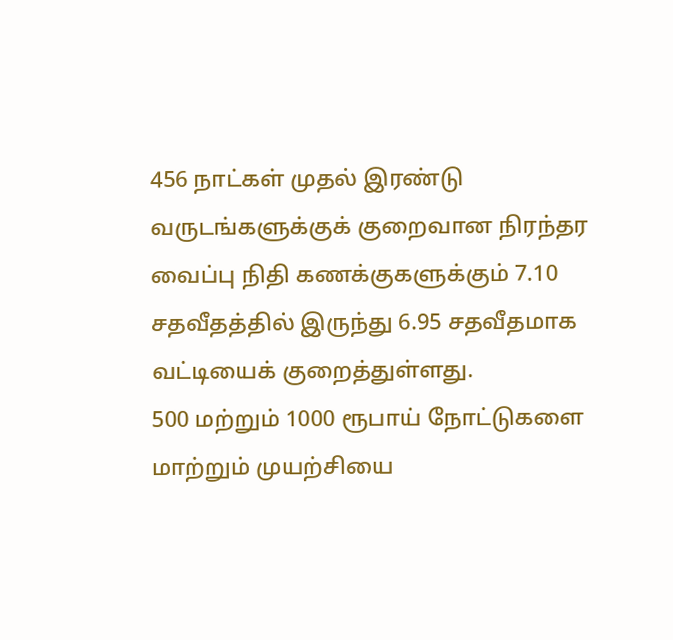456 நாட்கள் முதல் இரண்டு வருடங்களுக்குக் குறைவான நிரந்தர வைப்பு நிதி கணக்குகளுக்கும் 7.10 சதவீதத்தில் இருந்து 6.95 சதவீதமாக வட்டியைக் குறைத்துள்ளது.
500 மற்றும் 1000 ரூபாய் நோட்டுகளை மாற்றும் முயற்சியை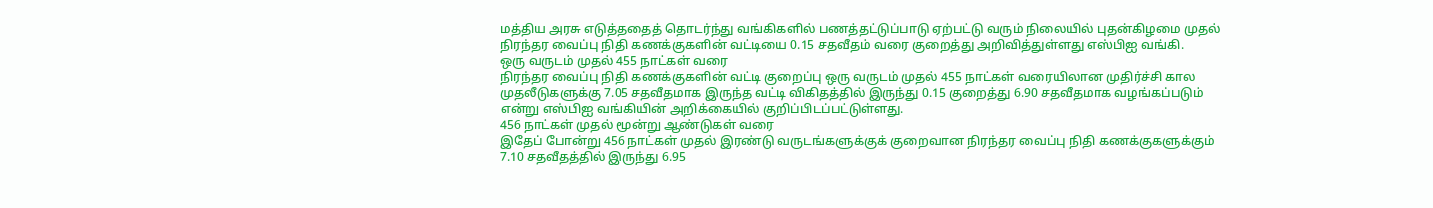மத்திய அரசு எடுத்ததைத் தொடர்ந்து வங்கிகளில் பணத்தட்டுப்பாடு ஏற்பட்டு வரும் நிலையில் புதன்கிழமை முதல் நிரந்தர வைப்பு நிதி கணக்குகளின் வட்டியை 0.15 சதவீதம் வரை குறைத்து அறிவித்துள்ளது எஸ்பிஐ வங்கி.
ஒரு வருடம் முதல் 455 நாட்கள் வரை
நிரந்தர வைப்பு நிதி கணக்குகளின் வட்டி குறைப்பு ஒரு வருடம் முதல் 455 நாட்கள் வரையிலான முதிர்ச்சி கால முதலீடுகளுக்கு 7.05 சதவீதமாக இருந்த வட்டி விகிதத்தில் இருந்து 0.15 குறைத்து 6.90 சதவீதமாக வழங்கப்படும் என்று எஸ்பிஐ வங்கியின் அறிக்கையில் குறிப்பிடப்பட்டுள்ளது.
456 நாட்கள் முதல் மூன்று ஆண்டுகள் வரை
இதேப் போன்று 456 நாட்கள் முதல் இரண்டு வருடங்களுக்குக் குறைவான நிரந்தர வைப்பு நிதி கணக்குகளுக்கும் 7.10 சதவீதத்தில் இருந்து 6.95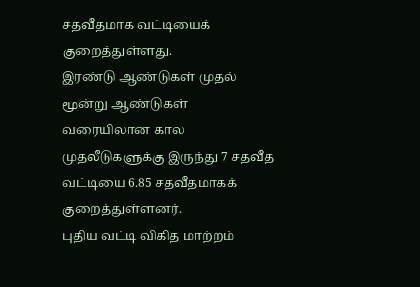சதவீதமாக வட்டியைக் குறைத்துள்ளது.
இரண்டு ஆண்டுகள் முதல் மூன்று ஆண்டுகள் வரையிலான கால முதலீடுகளுக்கு இருந்து 7 சதவீத வட்டியை 6.85 சதவீதமாகக் குறைத்துள்ளனர்.
புதிய வட்டி விகித மாற்றம்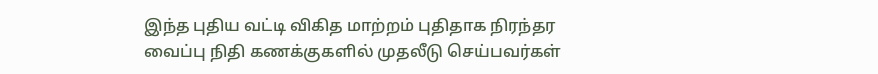இந்த புதிய வட்டி விகித மாற்றம் புதிதாக நிரந்தர வைப்பு நிதி கணக்குகளில் முதலீடு செய்பவர்கள்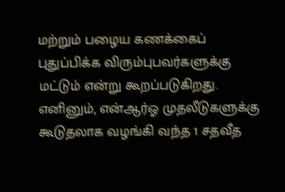மற்றும் பழைய கணக்கைப் புதுப்பிக்க விரும்புபவர்களுக்கு மட்டும் என்று கூறப்படுகிறது.
எனினும், என்ஆர்ஓ முதலீடுகளுக்கு கூடுதலாக வழங்கி வந்த 1 சதவீத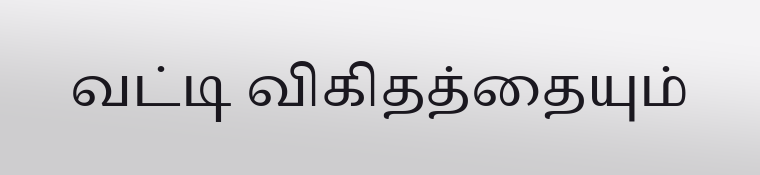வட்டி விகிதத்தையும்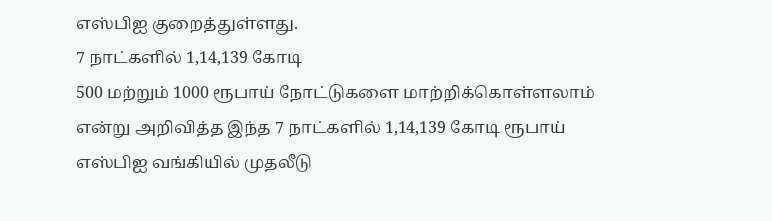எஸ்பிஐ குறைத்துள்ளது.
7 நாட்களில் 1,14,139 கோடி
500 மற்றும் 1000 ரூபாய் நோட்டுகளை மாற்றிக்கொள்ளலாம் என்று அறிவித்த இந்த 7 நாட்களில் 1,14,139 கோடி ரூபாய் எஸ்பிஐ வங்கியில் முதலீடு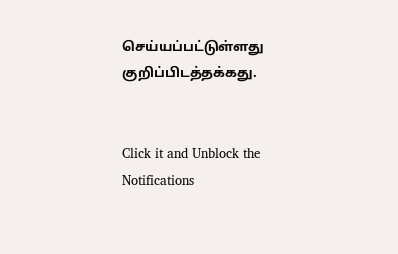செய்யப்பட்டுள்ளது குறிப்பிடத்தக்கது.


Click it and Unblock the Notifications